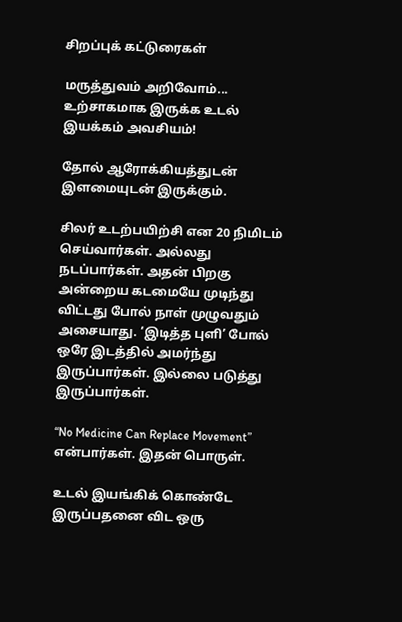சிறப்புக் கட்டுரைகள்

மருத்துவம் அறிவோம்... உற்சாகமாக இருக்க உடல் இயக்கம் அவசியம்!

தோல் ஆரோக்கியத்துடன் இளமையுடன் இருக்கும்.

சிலர் உடற்பயிற்சி என 20 நிமிடம் செய்வார்கள். அல்லது நடப்பார்கள். அதன் பிறகு அன்றைய கடமையே முடிந்து விட்டது போல் நாள் முழுவதும் அசையாது. ‘இடித்த புளி’ போல் ஒரே இடத்தில் அமர்ந்து இருப்பார்கள். இல்லை படுத்து இருப்பார்கள்.

“No Medicine Can Replace Movement” என்பார்கள். இதன் பொருள்.

உடல் இயங்கிக் கொண்டே இருப்பதனை விட ஒரு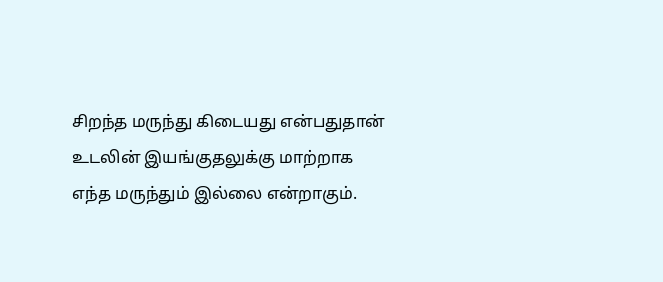சிறந்த மருந்து கிடையது என்பதுதான் உடலின் இயங்குதலுக்கு மாற்றாக எந்த மருந்தும் இல்லை என்றாகும்.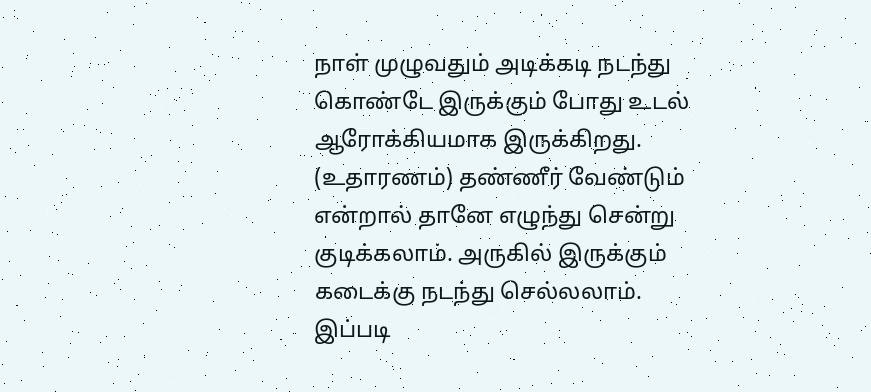நாள் முழுவதும் அடிக்கடி நடந்து கொண்டே இருக்கும் போது உடல் ஆரோக்கியமாக இருக்கிறது. (உதாரணம்) தண்ணீர் வேண்டும் என்றால் தானே எழுந்து சென்று குடிக்கலாம். அருகில் இருக்கும் கடைக்கு நடந்து செல்லலாம். இப்படி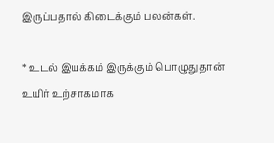இருப்பதால் கிடைக்கும் பலன்கள்.

* உடல் இயக்கம் இருக்கும் பொழுதுதான் உயிர் உற்சாகமாக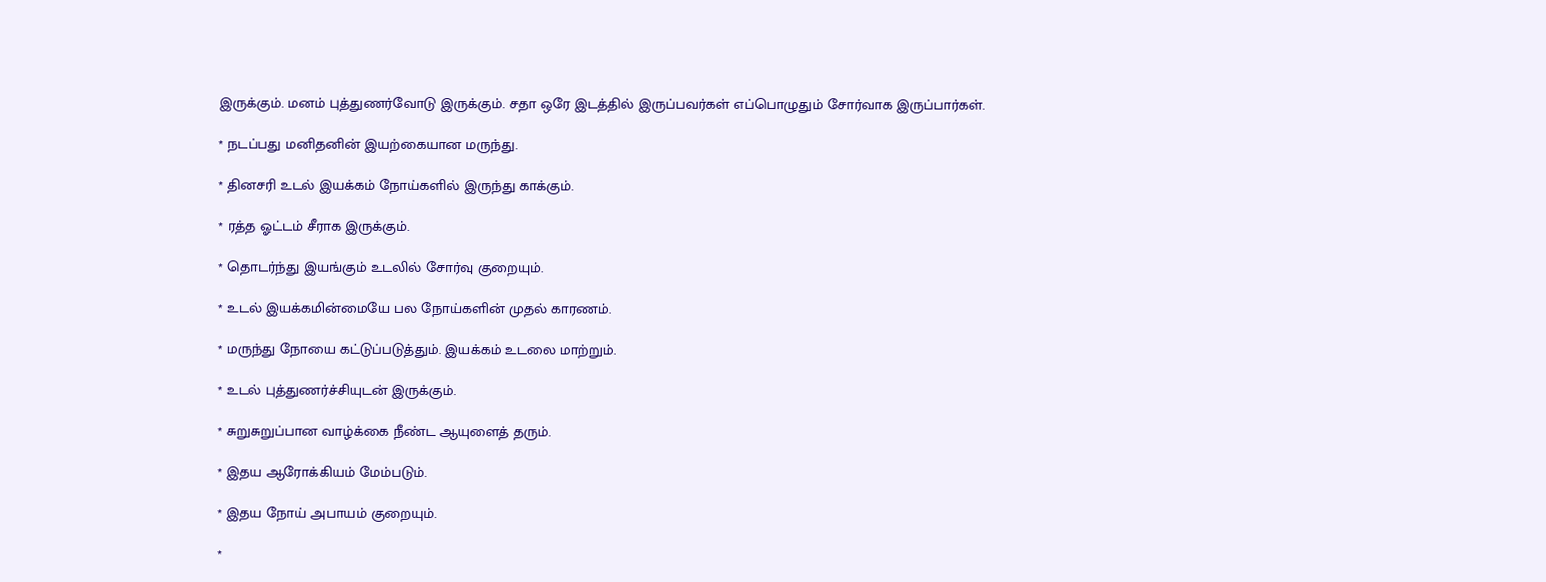இருக்கும். மனம் புத்துணர்வோடு இருக்கும். சதா ஒரே இடத்தில் இருப்பவர்கள் எப்பொழுதும் சோர்வாக இருப்பார்கள்.

* நடப்பது மனிதனின் இயற்கையான மருந்து.

* தினசரி உடல் இயக்கம் நோய்களில் இருந்து காக்கும்.

* ரத்த ஓட்டம் சீராக இருக்கும்.

* தொடர்ந்து இயங்கும் உடலில் சோர்வு குறையும்.

* உடல் இயக்கமின்மையே பல நோய்களின் முதல் காரணம்.

* மருந்து நோயை கட்டுப்படுத்தும். இயக்கம் உடலை மாற்றும்.

* உடல் புத்துணர்ச்சியுடன் இருக்கும்.

* சுறுசுறுப்பான வாழ்க்கை நீண்ட ஆயுளைத் தரும்.

* இதய ஆரோக்கியம் மேம்படும்.

* இதய நோய் அபாயம் குறையும்.

*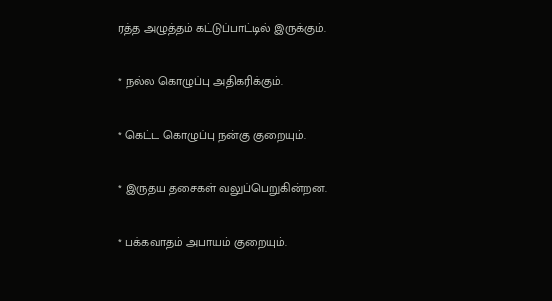ரத்த அழுத்தம் கட்டுப்பாட்டில் இருக்கும்.

* நல்ல கொழுப்பு அதிகரிக்கும்.

* கெட்ட கொழுப்பு நன்கு குறையும்.

* இருதய தசைகள் வலுப்பெறுகின்றன.

* பக்கவாதம் அபாயம் குறையும்.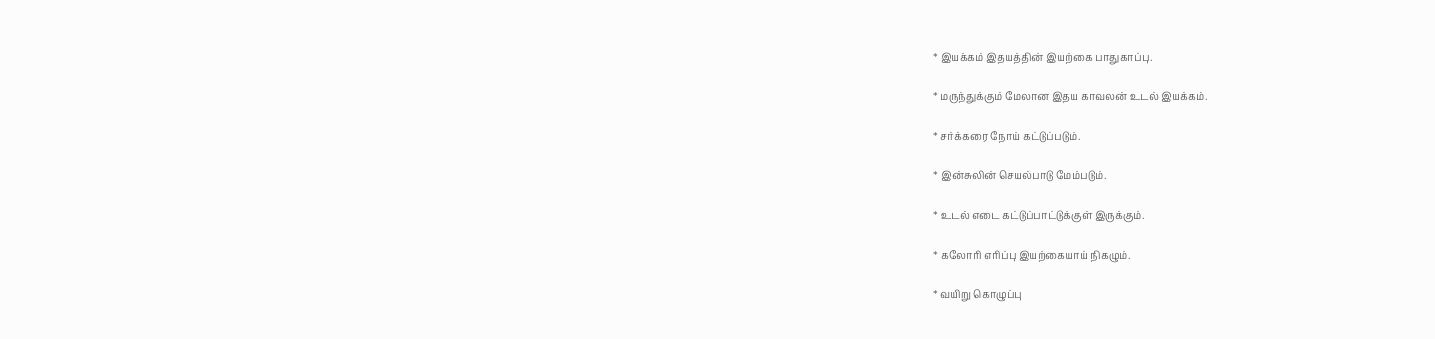* இயக்கம் இதயத்தின் இயற்கை பாதுகாப்பு.

* மருந்துக்கும் மேலான இதய காவலன் உடல் இயக்கம்.

* சர்க்கரை நோய் கட்டுப்படும்.

* இன்சுலின் செயல்பாடு மேம்படும்.

* உடல் எடை கட்டுப்பாட்டுக்குள் இருக்கும்.

* கலோரி எரிப்பு இயற்கையாய் நிகழும்.

* வயிறு கொழுப்பு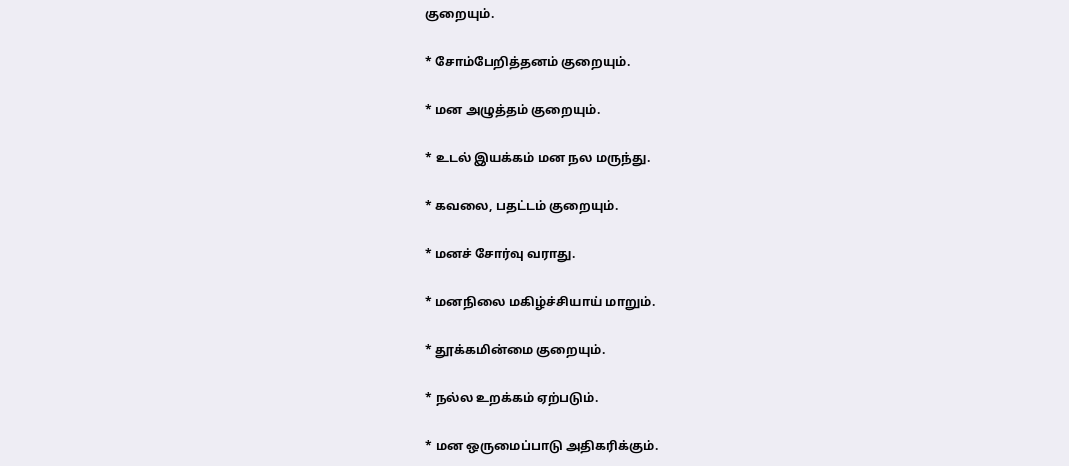குறையும்.

* சோம்பேறித்தனம் குறையும்.

* மன அழுத்தம் குறையும்.

* உடல் இயக்கம் மன நல மருந்து.

* கவலை, பதட்டம் குறையும்.

* மனச் சோர்வு வராது.

* மனநிலை மகிழ்ச்சியாய் மாறும்.

* தூக்கமின்மை குறையும்.

* நல்ல உறக்கம் ஏற்படும்.

* மன ஒருமைப்பாடு அதிகரிக்கும்.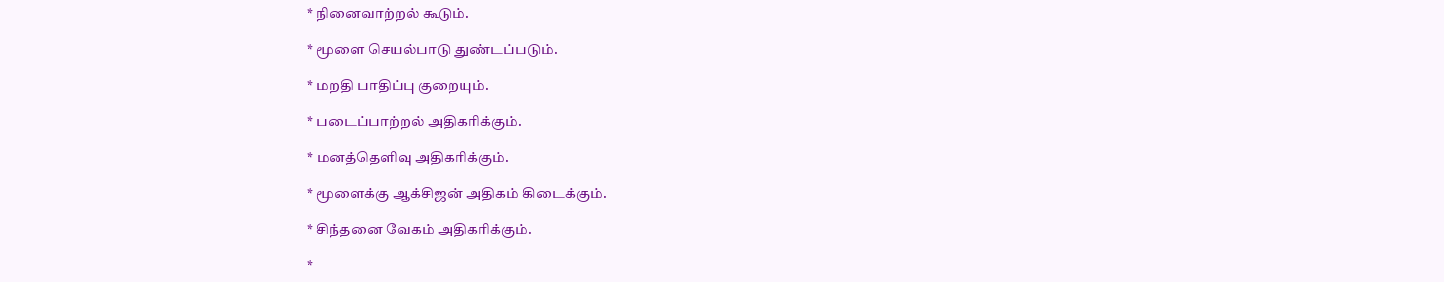* நினைவாற்றல் கூடும்.

* மூளை செயல்பாடு துண்டப்படும்.

* மறதி பாதிப்பு குறையும்.

* படைப்பாற்றல் அதிகரிக்கும்.

* மனத்தெளிவு அதிகரிக்கும்.

* மூளைக்கு ஆக்சிஜன் அதிகம் கிடைக்கும்.

* சிந்தனை வேகம் அதிகரிக்கும்.

*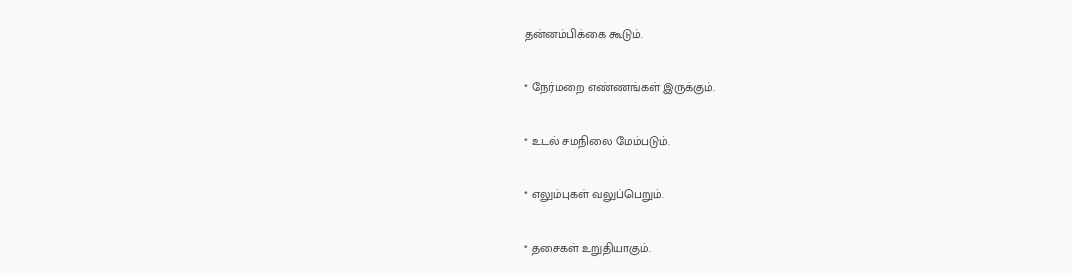தன்னம்பிக்கை கூடும்.

* நேர்மறை எண்ணங்கள் இருக்கும்.

* உடல் சமநிலை மேம்படும்.

* எலும்புகள் வலுப்பெறும்.

* தசைகள் உறுதியாகும்.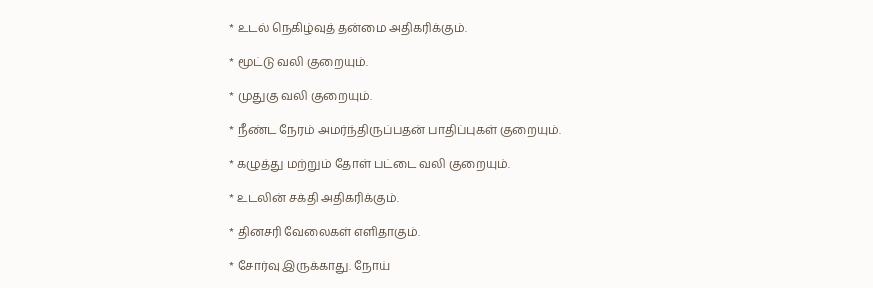* உடல் நெகிழ்வுத் தன்மை அதிகரிக்கும்.

* மூட்டு வலி குறையும்.

* முதுகு வலி குறையும்.

* நீண்ட நேரம் அமர்ந்திருப்பதன் பாதிப்புகள் குறையும்.

* கழுத்து மற்றும் தோள் பட்டை வலி குறையும்.

* உடலின் சக்தி அதிகரிக்கும்.

* தினசரி வேலைகள் எளிதாகும்.

* சோர்வு இருக்காது. நோய்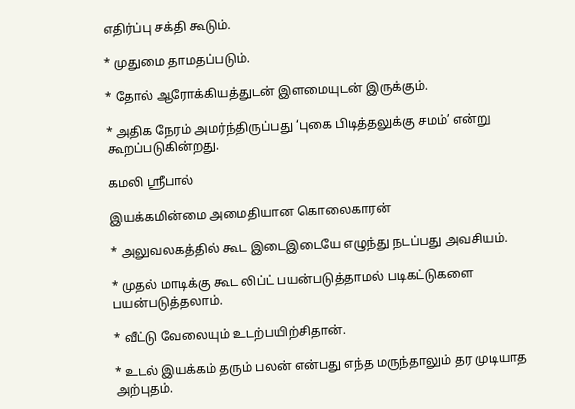எதிர்ப்பு சக்தி கூடும்.

* முதுமை தாமதப்படும்.

* தோல் ஆரோக்கியத்துடன் இளமையுடன் இருக்கும்.

* அதிக நேரம் அமர்ந்திருப்பது ‘புகை பிடித்தலுக்கு சமம்’ என்று கூறப்படுகின்றது.

கமலி ஸ்ரீபால்

இயக்கமின்மை அமைதியான கொலைகாரன்

* அலுவலகத்தில் கூட இடைஇடையே எழுந்து நடப்பது அவசியம்.

* முதல் மாடிக்கு கூட லிப்ட் பயன்படுத்தாமல் படிகட்டுகளை பயன்படுத்தலாம்.

* வீட்டு வேலையும் உடற்பயிற்சிதான்.

* உடல் இயக்கம் தரும் பலன் என்பது எந்த மருந்தாலும் தர முடியாத அற்புதம்.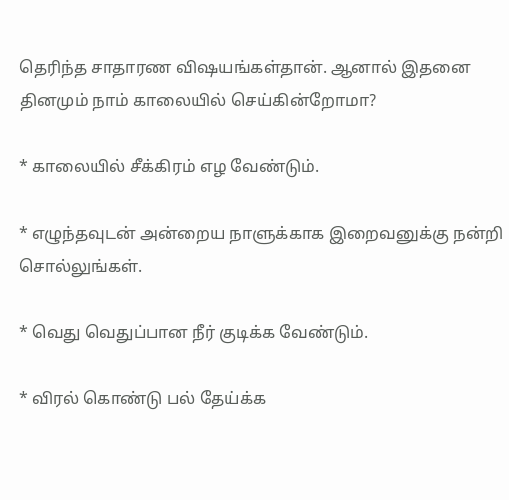தெரிந்த சாதாரண விஷயங்கள்தான். ஆனால் இதனை தினமும் நாம் காலையில் செய்கின்றோமா?

* காலையில் சீக்கிரம் எழ வேண்டும்.

* எழுந்தவுடன் அன்றைய நாளுக்காக இறைவனுக்கு நன்றி சொல்லுங்கள்.

* வெது வெதுப்பான நீர் குடிக்க வேண்டும்.

* விரல் கொண்டு பல் தேய்க்க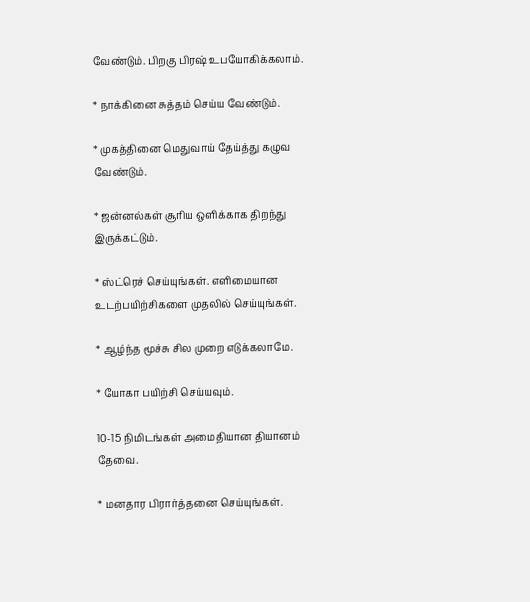வேண்டும். பிறகு பிரஷ் உபயோகிக்கலாம்.

* நாக்கினை சுத்தம் செய்ய வேண்டும்.

* முகத்தினை மெதுவாய் தேய்த்து கழுவ வேண்டும்.

* ஜன்னல்கள் சூரிய ஒளிக்காக திறந்து இருக்கட்டும்.

* ஸ்ட்ரெச் செய்யுங்கள். எளிமையான உடற்பயிற்சிகளை முதலில் செய்யுங்கள்.

* ஆழ்ந்த மூச்சு சில முறை எடுக்கலாமே.

* யோகா பயிற்சி செய்யவும்.

10-15 நிமிடங்கள் அமைதியான தியானம் தேவை.

* மனதார பிரார்த்தனை செய்யுங்கள்.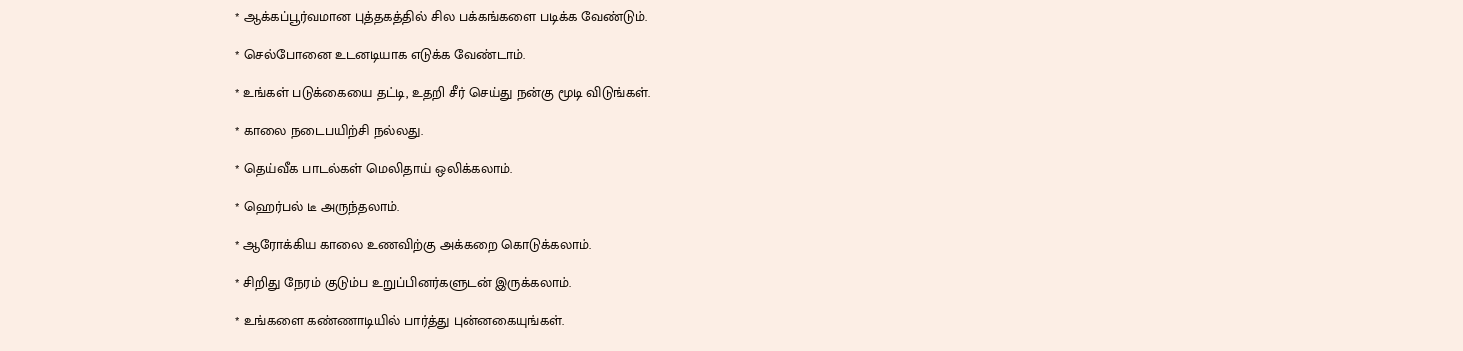* ஆக்கப்பூர்வமான புத்தகத்தில் சில பக்கங்களை படிக்க வேண்டும்.

* செல்போனை உடனடியாக எடுக்க வேண்டாம்.

* உங்கள் படுக்கையை தட்டி, உதறி சீர் செய்து நன்கு மூடி விடுங்கள்.

* காலை நடைபயிற்சி நல்லது.

* தெய்வீக பாடல்கள் மெலிதாய் ஒலிக்கலாம்.

* ஹெர்பல் டீ அருந்தலாம்.

* ஆரோக்கிய காலை உணவிற்கு அக்கறை கொடுக்கலாம்.

* சிறிது நேரம் குடும்ப உறுப்பினர்களுடன் இருக்கலாம்.

* உங்களை கண்ணாடியில் பார்த்து புன்னகையுங்கள்.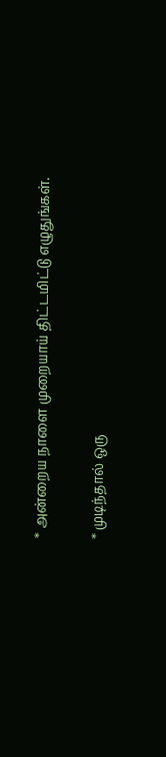* அன்றைய நாளை முறையாய் திட்டமிட்டு எழுதுங்கள்.

* முடிந்தால் ஒரு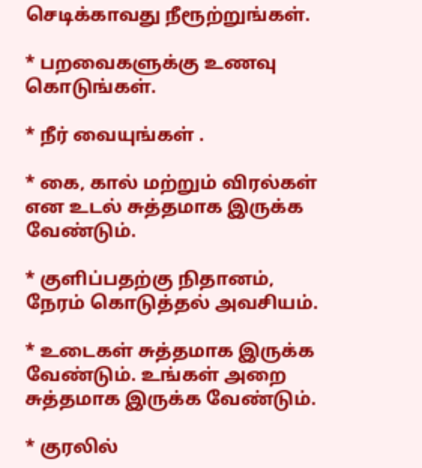செடிக்காவது நீரூற்றுங்கள்.

* பறவைகளுக்கு உணவு கொடுங்கள்.

* நீர் வையுங்கள் .

* கை, கால் மற்றும் விரல்கள் என உடல் சுத்தமாக இருக்க வேண்டும்.

* குளிப்பதற்கு நிதானம், நேரம் கொடுத்தல் அவசியம்.

* உடைகள் சுத்தமாக இருக்க வேண்டும். உங்கள் அறை சுத்தமாக இருக்க வேண்டும்.

* குரலில்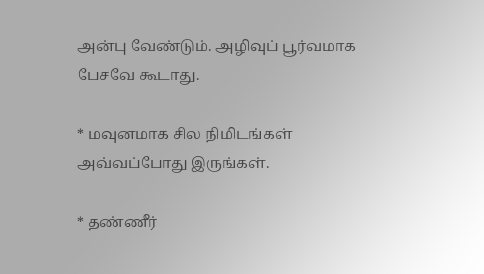அன்பு வேண்டும். அழிவுப் பூர்வமாக பேசவே கூடாது.

* மவுனமாக சில நிமிடங்கள் அவ்வப்போது இருங்கள்.

* தண்ணீர்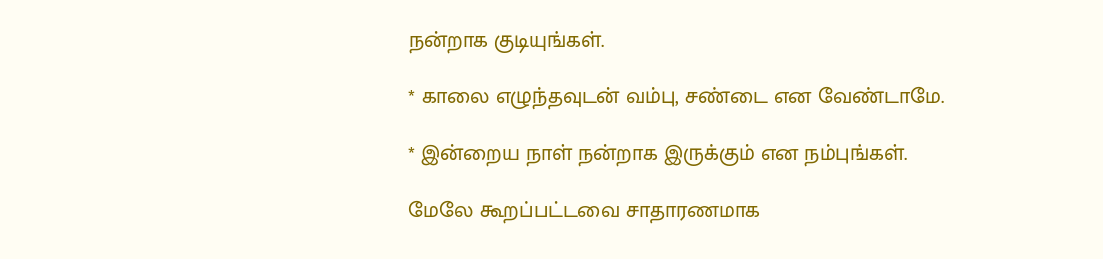நன்றாக குடியுங்கள்.

* காலை எழுந்தவுடன் வம்பு, சண்டை என வேண்டாமே.

* இன்றைய நாள் நன்றாக இருக்கும் என நம்புங்கள்.

மேலே கூறப்பட்டவை சாதாரணமாக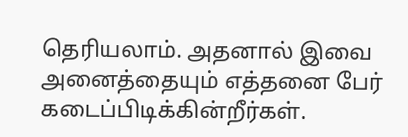தெரியலாம். அதனால் இவை அனைத்தையும் எத்தனை பேர் கடைப்பிடிக்கின்றீர்கள்.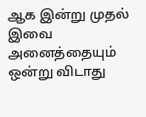ஆக இன்று முதல் இவை அனைத்தையும் ஒன்று விடாது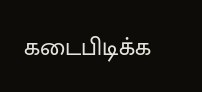கடைபிடிக்க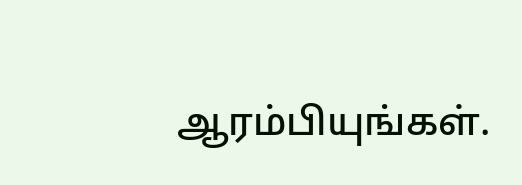ஆரம்பியுங்கள்.